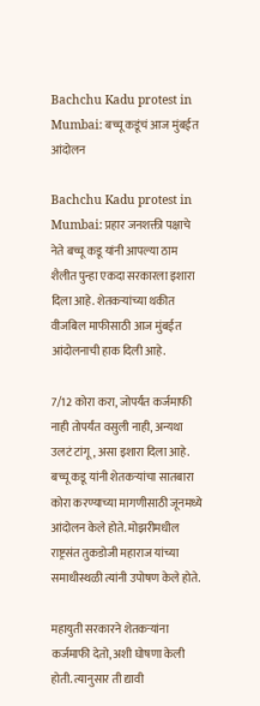Bachchu Kadu protest in Mumbai: बच्चू कडूंचं आज मुंबईत आंदोलन

Bachchu Kadu protest in Mumbai: प्रहार जनशक्ती पक्षाचे नेते बच्चू कडू यांनी आपल्या ठाम शैलीत पुन्हा एकदा सरकारला इशारा दिला आहे. शेतकऱ्यांच्या थकीत वीजबिल माफीसाठी आज मुंबईत आंदोलनाची हाक दिली आहे.

7/12 कोरा करा, जोपर्यंत कर्जमाफी नाही तोपर्यंत वसुली नाही, अन्यथा उलटं टांगू, असा इशारा दिला आहे. बच्चू कडू यांनी शेतकऱ्यांचा सातबारा कोरा करण्याच्या मागणीसाठी जूनमध्ये आंदोलन केले होते. मोझरीमधील राष्ट्रसंत तुकडोजी महाराज यांच्या समाधीस्थळी त्यांनी उपोषण केले होते.

महायुती सरकारने शेतकऱ्यांना कर्जमाफी देतो, अशी घोषणा केली होती. त्यानुसार ती द्यावी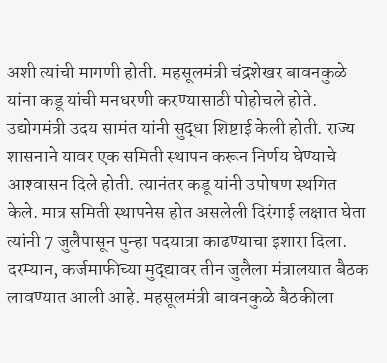अशी त्यांची मागणी होती. महसूलमंत्री चंद्रशेखर बावनकुळे यांना कडू यांची मनधरणी करण्यासाठी पोहोचले होते. उद्योगमंत्री उदय सामंत यांनी सुद्धा शिष्टाई केली होती. राज्य शासनाने यावर एक समिती स्थापन करून निर्णय घेण्याचे आश्‍वासन दिले होती. त्यानंतर कडू यांनी उपोषण स्थगित केले. मात्र समिती स्थापनेस होत असलेली दिरंगाई लक्षात घेता त्यांनी 7 जुलैपासून पुन्हा पदयात्रा काढण्याचा इशारा दिला. दरम्यान, कर्जमाफीच्या मुद्द्यावर तीन जुलैला मंत्रालयात बैठक लावण्यात आली आहे. महसूलमंत्री बावनकुळे बैठकीला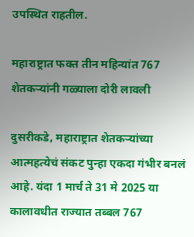उपस्थित राहतील.

महाराष्ट्रात फक्त तीन महिन्यांत 767 शेतकऱ्यांनी गळ्याला दोरी लावली

दुसरीकडे, महाराष्ट्रात शेतकऱ्यांच्या आत्महत्येचं संकट पुन्हा एकदा गंभीर बनलं आहे. यंदा 1 मार्च ते 31 मे 2025 या कालावधीत राज्यात तब्बल 767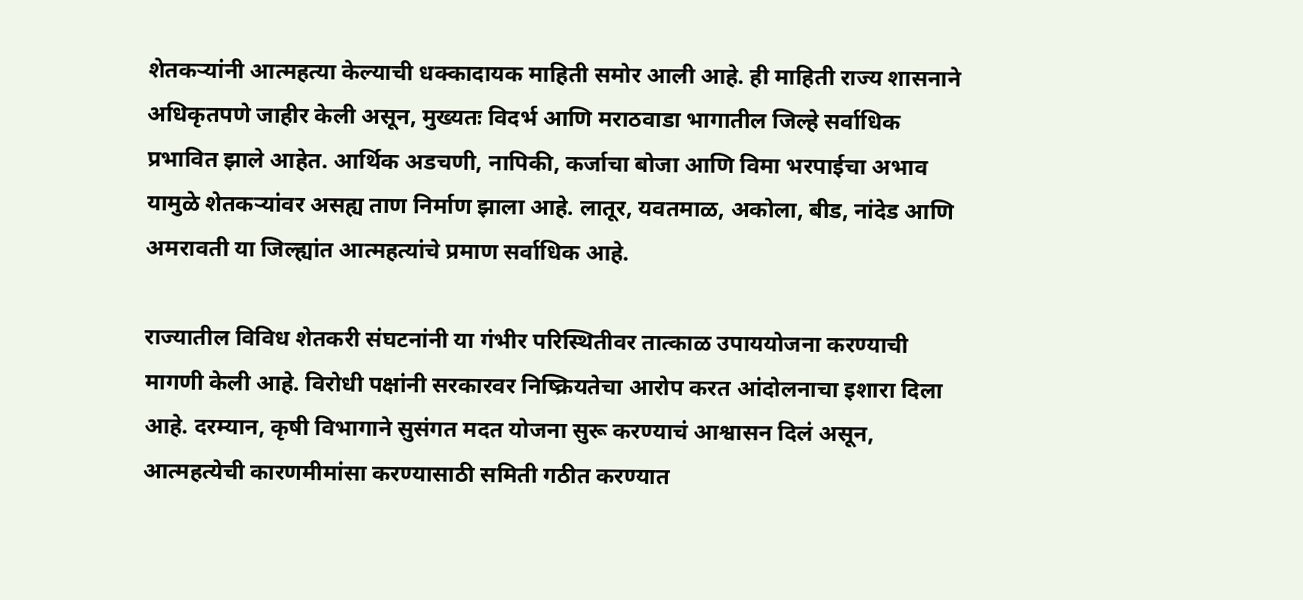शेतकऱ्यांनी आत्महत्या केल्याची धक्कादायक माहिती समोर आली आहे. ही माहिती राज्य शासनाने अधिकृतपणे जाहीर केली असून, मुख्यतः विदर्भ आणि मराठवाडा भागातील जिल्हे सर्वाधिक प्रभावित झाले आहेत. आर्थिक अडचणी, नापिकी, कर्जाचा बोजा आणि विमा भरपाईचा अभाव यामुळे शेतकऱ्यांवर असह्य ताण निर्माण झाला आहे. लातूर, यवतमाळ, अकोला, बीड, नांदेड आणि अमरावती या जिल्ह्यांत आत्महत्यांचे प्रमाण सर्वाधिक आहे.

राज्यातील विविध शेतकरी संघटनांनी या गंभीर परिस्थितीवर तात्काळ उपाययोजना करण्याची मागणी केली आहे. विरोधी पक्षांनी सरकारवर निष्क्रियतेचा आरोप करत आंदोलनाचा इशारा दिला आहे. दरम्यान, कृषी विभागाने सुसंगत मदत योजना सुरू करण्याचं आश्वासन दिलं असून, आत्महत्येची कारणमीमांसा करण्यासाठी समिती गठीत करण्यात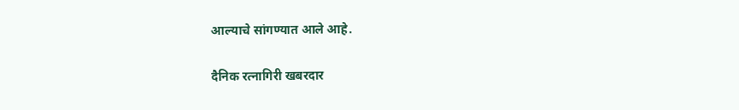आल्याचे सांगण्यात आले आहे.

दैनिक रत्नागिरी खबरदार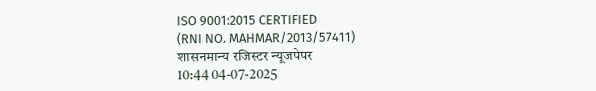ISO 9001:2015 CERTIFIED
(RNI NO. MAHMAR/2013/57411)
शासनमान्य रजिस्टर न्यूजपेपर
10:44 04-07-2025